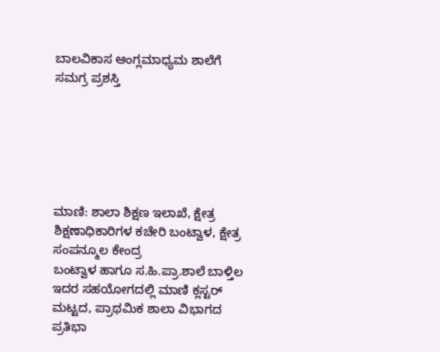ಬಾಲವಿಕಾಸ ಆಂಗ್ಲಮಾಧ್ಯಮ ಶಾಲೆಗೆ ಸಮಗ್ರ ಪ್ರಶಸ್ತಿ






ಮಾಣಿ: ಶಾಲಾ ಶಿಕ್ಷಣ ಇಲಾಖೆ, ಕ್ಷೇತ್ರ ಶಿಕ್ಷಣಾಧಿಕಾರಿಗಳ ಕಚೇರಿ ಬಂಟ್ವಾಳ, ಕ್ಷೇತ್ರ ಸಂಪನ್ಮೂಲ ಕೇಂದ್ರ
ಬಂಟ್ವಾಳ ಹಾಗೂ ಸ.ಹಿ.ಪ್ರಾ.ಶಾಲೆ ಬಾಳ್ತಿಲ ಇದರ ಸಹಯೋಗದಲ್ಲಿ ಮಾಣಿ ಕ್ಲಸ್ಟರ್ ಮಟ್ಟದ, ಪ್ರಾಥಮಿಕ ಶಾಲಾ ವಿಭಾಗದ
ಪ್ರತಿಭಾ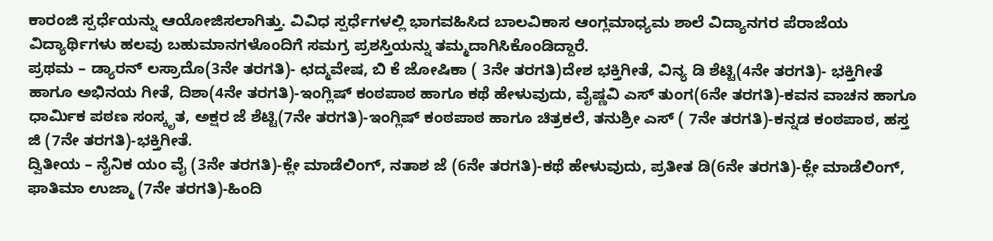ಕಾರಂಜಿ ಸ್ಪರ್ಧೆಯನ್ನು ಆಯೋಜಿಸಲಾಗಿತ್ತು. ವಿವಿಧ ಸ್ಪರ್ಧೆಗಳಲ್ಲಿ ಭಾಗವಹಿಸಿದ ಬಾಲವಿಕಾಸ ಆಂಗ್ಲಮಾಧ್ಯಮ ಶಾಲೆ ವಿದ್ಯಾನಗರ ಪೆರಾಜೆಯ ವಿದ್ಯಾರ್ಥಿಗಳು ಹಲವು ಬಹುಮಾನಗಳೊಂದಿಗೆ ಸಮಗ್ರ ಪ್ರಶಸ್ತಿಯನ್ನು ತಮ್ಮದಾಗಿಸಿಕೊಂಡಿದ್ದಾರೆ.
ಪ್ರಥಮ – ಡ್ಯಾರನ್ ಲಸ್ರಾದೊ(3ನೇ ತರಗತಿ)- ಛದ್ಮವೇಷ, ಬಿ ಕೆ ಜೋಷಿಕಾ ( 3ನೇ ತರಗತಿ)ದೇಶ ಭಕ್ತಿಗೀತೆ, ವಿನ್ಯ ಡಿ ಶೆಟ್ಟಿ(4ನೇ ತರಗತಿ)- ಭಕ್ತಿಗೀತೆ ಹಾಗೂ ಅಭಿನಯ ಗೀತೆ, ದಿಶಾ(4ನೇ ತರಗತಿ)-ಇಂಗ್ಲಿಷ್ ಕಂಠಪಾಠ ಹಾಗೂ ಕಥೆ ಹೇಳುವುದು, ವೈಷ್ಣವಿ ಎಸ್ ತುಂಗ(6ನೇ ತರಗತಿ)-ಕವನ ವಾಚನ ಹಾಗೂ ಧಾರ್ಮಿಕ ಪಠಣ ಸಂಸ್ಕೃತ, ಅಕ್ಷರ ಜೆ ಶೆಟ್ಟಿ(7ನೇ ತರಗತಿ)-ಇಂಗ್ಲಿಷ್ ಕಂಠಪಾಠ ಹಾಗೂ ಚಿತ್ರಕಲೆ, ತನುಶ್ರೀ ಎಸ್ ( 7ನೇ ತರಗತಿ)-ಕನ್ನಡ ಕಂಠಪಾಠ, ಹಸ್ತ ಜಿ (7ನೇ ತರಗತಿ)-ಭಕ್ತಿಗೀತೆ.
ದ್ವಿತೀಯ – ನೈನಿಕ ಯಂ ವೈ (3ನೇ ತರಗತಿ)-ಕ್ಲೇ ಮಾಡೆಲಿಂಗ್, ನತಾಶ ಜೆ (6ನೇ ತರಗತಿ)-ಕಥೆ ಹೇಳುವುದು, ಪ್ರತೀತ ಡಿ(6ನೇ ತರಗತಿ)-ಕ್ಲೇ ಮಾಡೆಲಿಂಗ್, ಫಾತಿಮಾ ಉಜ್ಮಾ (7ನೇ ತರಗತಿ)-ಹಿಂದಿ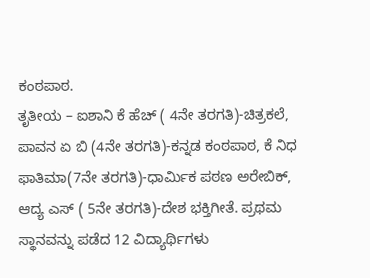ಕಂಠಪಾಠ.
ತೃತೀಯ – ಐಶಾನಿ ಕೆ ಹೆಚ್ ( 4ನೇ ತರಗತಿ)-ಚಿತ್ರಕಲೆ, ಪಾವನ ಏ ಬಿ (4ನೇ ತರಗತಿ)-ಕನ್ನಡ ಕಂಠಪಾಠ, ಕೆ ನಿಧ ಫಾತಿಮಾ(7ನೇ ತರಗತಿ)-ಧಾರ್ಮಿಕ ಪಠಣ ಅರೇಬಿಕ್, ಆದ್ಯ ಎಸ್ ( 5ನೇ ತರಗತಿ)-ದೇಶ ಭಕ್ತಿಗೀತೆ. ಪ್ರಥಮ ಸ್ಥಾನವನ್ನು ಪಡೆದ 12 ವಿದ್ಯಾರ್ಥಿಗಳು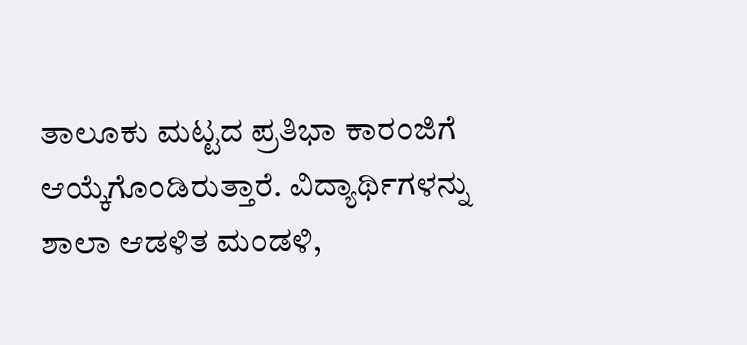ತಾಲೂಕು ಮಟ್ಟದ ಪ್ರತಿಭಾ ಕಾರಂಜಿಗೆ ಆಯ್ಕೆಗೊಂಡಿರುತ್ತಾರೆ. ವಿದ್ಯಾರ್ಥಿಗಳನ್ನು ಶಾಲಾ ಆಡಳಿತ ಮಂಡಳಿ,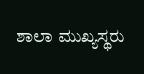ಶಾಲಾ ಮುಖ್ಯಸ್ಥರು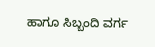ಹಾಗೂ ಸಿಬ್ಬಂದಿ ವರ್ಗ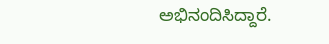ಅಭಿನಂದಿಸಿದ್ದಾರೆ.